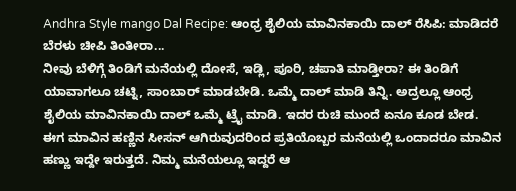Andhra Style mango Dal Recipe: ಆಂಧ್ರ ಶೈಲಿಯ ಮಾವಿನಕಾಯಿ ದಾಲ್ ರೆಸಿಪಿ: ಮಾಡಿದರೆ ಬೆರಳು ಚೀಪಿ ತಿಂತೀರಾ...
ನೀವು ಬೆಳಿಗ್ಗೆ ತಿಂಡಿಗೆ ಮನೆಯಲ್ಲಿ ದೋಸೆ, ಇಡ್ಲಿ, ಪೂರಿ, ಚಪಾತಿ ಮಾಡ್ತೀರಾ? ಈ ತಿಂಡಿಗೆ ಯಾವಾಗಲೂ ಚಟ್ನಿ, ಸಾಂಬಾರ್ ಮಾಡಬೇಡಿ. ಒಮ್ಮೆ ದಾಲ್ ಮಾಡಿ ತಿನ್ನಿ. ಅದ್ರಲ್ಲೂ ಆಂಧ್ರ ಶೈಲಿಯ ಮಾವಿನಕಾಯಿ ದಾಲ್ ಒಮ್ಮೆ ಟ್ರೈ ಮಾಡಿ. ಇದರ ರುಚಿ ಮುಂದೆ ಏನೂ ಕೂಡ ಬೇಡ.
ಈಗ ಮಾವಿನ ಹಣ್ಣಿನ ಸೀಸನ್ ಆಗಿರುವುದರಿಂದ ಪ್ರತಿಯೊಬ್ಬರ ಮನೆಯಲ್ಲಿ ಒಂದಾದರೂ ಮಾವಿನ ಹಣ್ಣು ಇದ್ದೇ ಇರುತ್ತದೆ. ನಿಮ್ಮ ಮನೆಯಲ್ಲೂ ಇದ್ದರೆ ಆ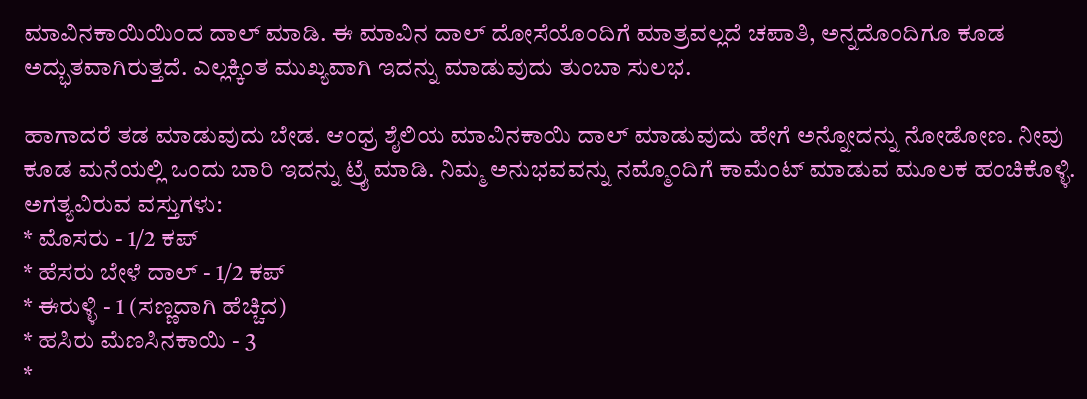ಮಾವಿನಕಾಯಿಯಿಂದ ದಾಲ್ ಮಾಡಿ. ಈ ಮಾವಿನ ದಾಲ್ ದೋಸೆಯೊಂದಿಗೆ ಮಾತ್ರವಲ್ಲದೆ ಚಪಾತಿ, ಅನ್ನದೊಂದಿಗೂ ಕೂಡ ಅದ್ಭುತವಾಗಿರುತ್ತದೆ. ಎಲ್ಲಕ್ಕಿಂತ ಮುಖ್ಯವಾಗಿ ಇದನ್ನು ಮಾಡುವುದು ತುಂಬಾ ಸುಲಭ.

ಹಾಗಾದರೆ ತಡ ಮಾಡುವುದು ಬೇಡ. ಆಂಧ್ರ ಶೈಲಿಯ ಮಾವಿನಕಾಯಿ ದಾಲ್ ಮಾಡುವುದು ಹೇಗೆ ಅನ್ನೋದನ್ನು ನೋಡೋಣ. ನೀವು ಕೂಡ ಮನೆಯಲ್ಲಿ ಒಂದು ಬಾರಿ ಇದನ್ನು ಟ್ರೈ ಮಾಡಿ. ನಿಮ್ಮ ಅನುಭವವನ್ನು ನಮ್ಮೊಂದಿಗೆ ಕಾಮೆಂಟ್ ಮಾಡುವ ಮೂಲಕ ಹಂಚಿಕೊಳ್ಳಿ.
ಅಗತ್ಯವಿರುವ ವಸ್ತುಗಳು:
* ಮೊಸರು - 1/2 ಕಪ್
* ಹೆಸರು ಬೇಳೆ ದಾಲ್ - 1/2 ಕಪ್
* ಈರುಳ್ಳಿ - 1 (ಸಣ್ಣದಾಗಿ ಹೆಚ್ಚಿದ)
* ಹಸಿರು ಮೆಣಸಿನಕಾಯಿ - 3
*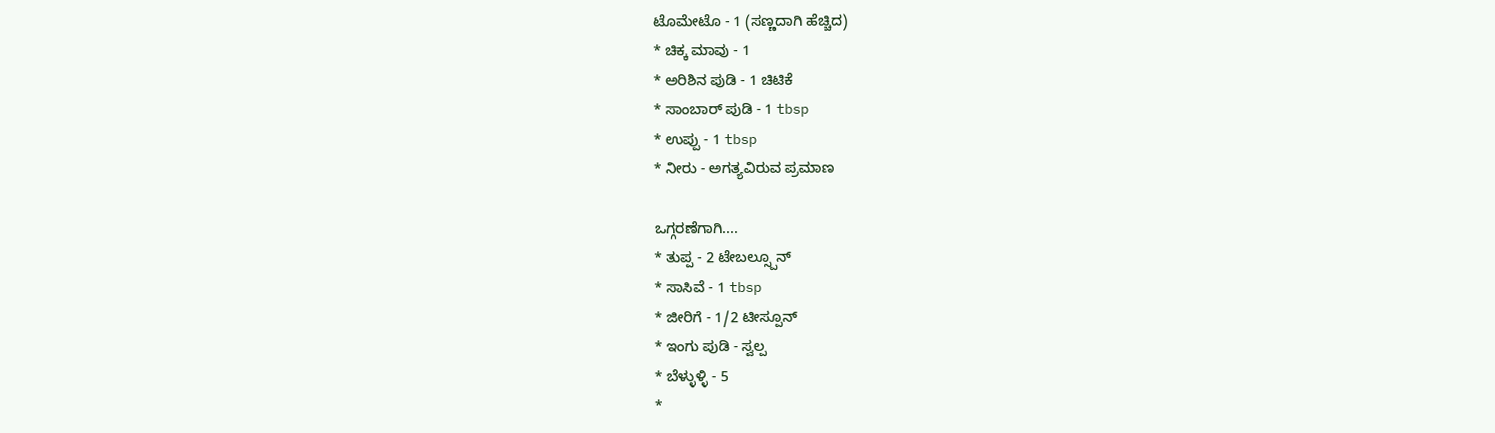ಟೊಮೇಟೊ - 1 (ಸಣ್ಣದಾಗಿ ಹೆಚ್ಚಿದ)
* ಚಿಕ್ಕ ಮಾವು - 1
* ಅರಿಶಿನ ಪುಡಿ - 1 ಚಿಟಿಕೆ
* ಸಾಂಬಾರ್ ಪುಡಿ - 1 tbsp
* ಉಪ್ಪು - 1 tbsp
* ನೀರು - ಅಗತ್ಯವಿರುವ ಪ್ರಮಾಣ

ಒಗ್ಗರಣೆಗಾಗಿ....
* ತುಪ್ಪ - 2 ಟೇಬಲ್ಸ್ಪೂನ್
* ಸಾಸಿವೆ - 1 tbsp
* ಜೀರಿಗೆ - 1/2 ಟೀಸ್ಪೂನ್
* ಇಂಗು ಪುಡಿ - ಸ್ವಲ್ಪ
* ಬೆಳ್ಳುಳ್ಳಿ - 5
*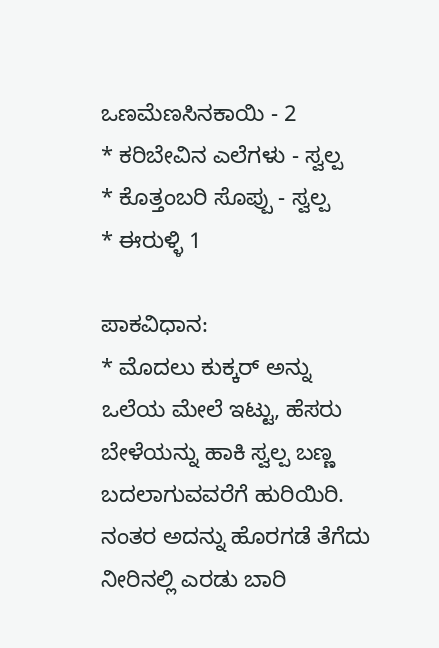ಒಣಮೆಣಸಿನಕಾಯಿ - 2
* ಕರಿಬೇವಿನ ಎಲೆಗಳು - ಸ್ವಲ್ಪ
* ಕೊತ್ತಂಬರಿ ಸೊಪ್ಪು - ಸ್ವಲ್ಪ
* ಈರುಳ್ಳಿ 1

ಪಾಕವಿಧಾನ:
* ಮೊದಲು ಕುಕ್ಕರ್ ಅನ್ನು ಒಲೆಯ ಮೇಲೆ ಇಟ್ಟು, ಹೆಸರು ಬೇಳೆಯನ್ನು ಹಾಕಿ ಸ್ವಲ್ಪ ಬಣ್ಣ ಬದಲಾಗುವವರೆಗೆ ಹುರಿಯಿರಿ. ನಂತರ ಅದನ್ನು ಹೊರಗಡೆ ತೆಗೆದು ನೀರಿನಲ್ಲಿ ಎರಡು ಬಾರಿ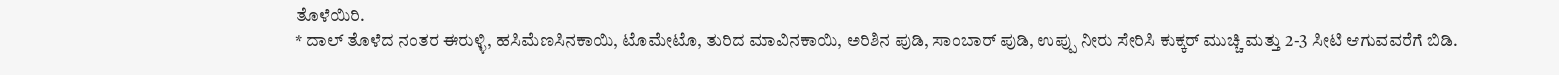ತೊಳೆಯಿರಿ.
* ದಾಲ್ ತೊಳೆದ ನಂತರ ಈರುಳ್ಳಿ, ಹಸಿಮೆಣಸಿನಕಾಯಿ, ಟೊಮೇಟೊ, ತುರಿದ ಮಾವಿನಕಾಯಿ, ಅರಿಶಿನ ಪುಡಿ, ಸಾಂಬಾರ್ ಪುಡಿ, ಉಪ್ಪು ನೀರು ಸೇರಿಸಿ ಕುಕ್ಕರ್ ಮುಚ್ಚಿ ಮತ್ತು 2-3 ಸೀಟಿ ಆಗುವವರೆಗೆ ಬಿಡಿ.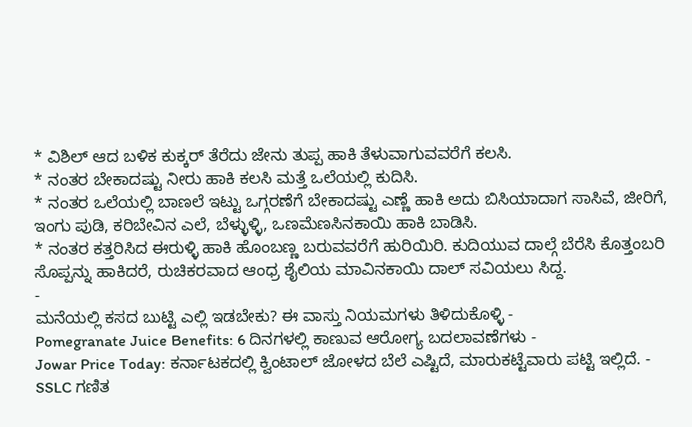* ವಿಶಿಲ್ ಆದ ಬಳಿಕ ಕುಕ್ಕರ್ ತೆರೆದು ಜೇನು ತುಪ್ಪ ಹಾಕಿ ತೆಳುವಾಗುವವರೆಗೆ ಕಲಸಿ.
* ನಂತರ ಬೇಕಾದಷ್ಟು ನೀರು ಹಾಕಿ ಕಲಸಿ ಮತ್ತೆ ಒಲೆಯಲ್ಲಿ ಕುದಿಸಿ.
* ನಂತರ ಒಲೆಯಲ್ಲಿ ಬಾಣಲೆ ಇಟ್ಟು ಒಗ್ಗರಣೆಗೆ ಬೇಕಾದಷ್ಟು ಎಣ್ಣೆ ಹಾಕಿ ಅದು ಬಿಸಿಯಾದಾಗ ಸಾಸಿವೆ, ಜೀರಿಗೆ, ಇಂಗು ಪುಡಿ, ಕರಿಬೇವಿನ ಎಲೆ, ಬೆಳ್ಳುಳ್ಳಿ, ಒಣಮೆಣಸಿನಕಾಯಿ ಹಾಕಿ ಬಾಡಿಸಿ.
* ನಂತರ ಕತ್ತರಿಸಿದ ಈರುಳ್ಳಿ ಹಾಕಿ ಹೊಂಬಣ್ಣ ಬರುವವರೆಗೆ ಹುರಿಯಿರಿ. ಕುದಿಯುವ ದಾಲ್ಗೆ ಬೆರೆಸಿ ಕೊತ್ತಂಬರಿ ಸೊಪ್ಪನ್ನು ಹಾಕಿದರೆ, ರುಚಿಕರವಾದ ಆಂಧ್ರ ಶೈಲಿಯ ಮಾವಿನಕಾಯಿ ದಾಲ್ ಸವಿಯಲು ಸಿದ್ದ.
-
ಮನೆಯಲ್ಲಿ ಕಸದ ಬುಟ್ಟಿ ಎಲ್ಲಿ ಇಡಬೇಕು? ಈ ವಾಸ್ತು ನಿಯಮಗಳು ತಿಳಿದುಕೊಳ್ಳಿ -
Pomegranate Juice Benefits: 6 ದಿನಗಳಲ್ಲಿ ಕಾಣುವ ಆರೋಗ್ಯ ಬದಲಾವಣೆಗಳು -
Jowar Price Today: ಕರ್ನಾಟಕದಲ್ಲಿ ಕ್ವಿಂಟಾಲ್ ಜೋಳದ ಬೆಲೆ ಎಷ್ಟಿದೆ, ಮಾರುಕಟ್ಟೆವಾರು ಪಟ್ಟಿ ಇಲ್ಲಿದೆ. -
SSLC ಗಣಿತ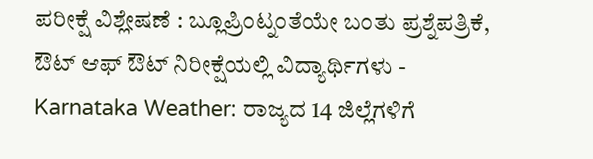ಪರೀಕ್ಷೆ ವಿಶ್ಲೇಷಣೆ : ಬ್ಲೂಪ್ರಿಂಟ್ನಂತೆಯೇ ಬಂತು ಪ್ರಶ್ನೆಪತ್ರಿಕೆ, ಔಟ್ ಆಫ್ ಔಟ್ ನಿರೀಕ್ಷೆಯಲ್ಲಿ ವಿದ್ಯಾರ್ಥಿಗಳು -
Karnataka Weather: ರಾಜ್ಯದ 14 ಜಿಲ್ಲೆಗಳಿಗೆ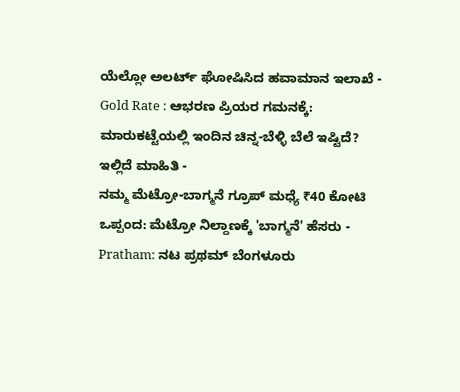ಯೆಲ್ಲೋ ಅಲರ್ಟ್ ಘೋಷಿಸಿದ ಹವಾಮಾನ ಇಲಾಖೆ -
Gold Rate : ಆಭರಣ ಪ್ರಿಯರ ಗಮನಕ್ಕೆ: ಮಾರುಕಟ್ಟೆಯಲ್ಲಿ ಇಂದಿನ ಚಿನ್ನ-ಬೆಳ್ಳಿ ಬೆಲೆ ಇಷ್ಟಿದೆ? ಇಲ್ಲಿದೆ ಮಾಹಿತಿ -
ನಮ್ಮ ಮೆಟ್ರೋ-ಬಾಗ್ಮನೆ ಗ್ರೂಪ್ ಮಧ್ಯೆ ₹40 ಕೋಟಿ ಒಪ್ಪಂದ: ಮೆಟ್ರೋ ನಿಲ್ದಾಣಕ್ಕೆ 'ಬಾಗ್ಮನೆ' ಹೆಸರು -
Pratham: ನಟ ಪ್ರಥಮ್ ಬೆಂಗಳೂರು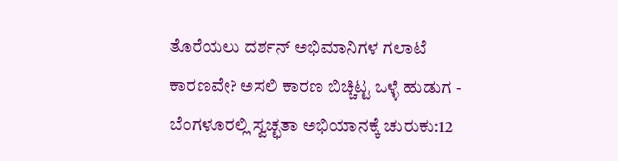ತೊರೆಯಲು ದರ್ಶನ್ ಅಭಿಮಾನಿಗಳ ಗಲಾಟೆ ಕಾರಣವೇ? ಅಸಲಿ ಕಾರಣ ಬಿಚ್ಚಿಟ್ಟ ಒಳ್ಳೆ ಹುಡುಗ -
ಬೆಂಗಳೂರಲ್ಲಿ ಸ್ವಚ್ಛತಾ ಅಭಿಯಾನಕ್ಕೆ ಚುರುಕು:12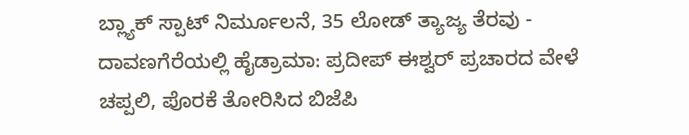ಬ್ಲ್ಯಾಕ್ ಸ್ಪಾಟ್ ನಿರ್ಮೂಲನೆ, 35 ಲೋಡ್ ತ್ಯಾಜ್ಯ ತೆರವು -
ದಾವಣಗೆರೆಯಲ್ಲಿ ಹೈಡ್ರಾಮಾ: ಪ್ರದೀಪ್ ಈಶ್ವರ್ ಪ್ರಚಾರದ ವೇಳೆ ಚಪ್ಪಲಿ, ಪೊರಕೆ ತೋರಿಸಿದ ಬಿಜೆಪಿ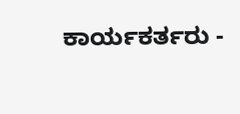ಕಾರ್ಯಕರ್ತರು -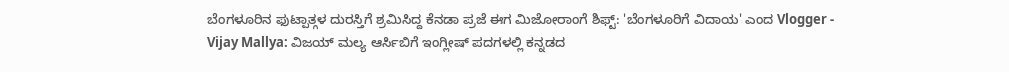ಬೆಂಗಳೂರಿನ ಫುಟ್ಪಾತ್ಗಳ ದುರಸ್ತಿಗೆ ಶ್ರಮಿಸಿದ್ದ ಕೆನಡಾ ಪ್ರಜೆ ಈಗ ಮಿಜೋರಾಂಗೆ ಶಿಫ್ಟ್: 'ಬೆಂಗಳೂರಿಗೆ ವಿದಾಯ' ಎಂದ Vlogger -
Vijay Mallya: ವಿಜಯ್ ಮಲ್ಯ ಆರ್ಸಿಬಿಗೆ ಇಂಗ್ಲೀಷ್ ಪದಗಳಲ್ಲಿ ಕನ್ನಡದ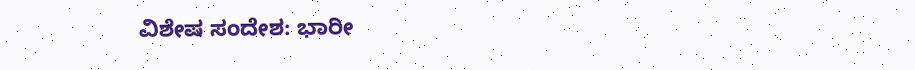ವಿಶೇಷ ಸಂದೇಶ: ಭಾರೀ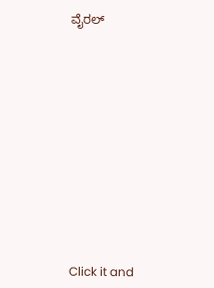ವೈರಲ್












Click it and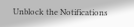Unblock the Notifications